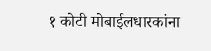१ कोटी मोबाईलधारकांना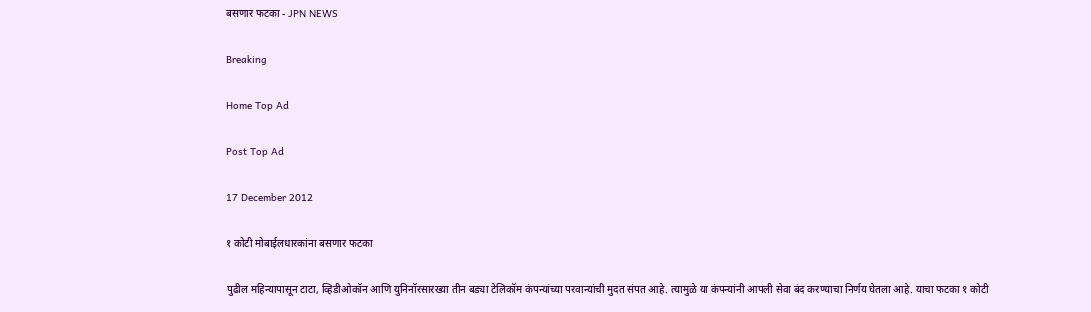बसणार फटका - JPN NEWS

Breaking

Home Top Ad

Post Top Ad

17 December 2012

१ कोटी मोबाईलधारकांना बसणार फटका

पुढील महिन्यापासून टाटा, व्हिडीओकॉन आणि युनिनॉरसारख्या तीन बड्या टेलिकॉम कंपन्यांच्या परवान्यांची मुदत संपत आहे. त्यामुळे या कंपन्यांनी आपली सेवा बंद करण्याचा निर्णय घेतला आहे. याचा फटका १ कोटी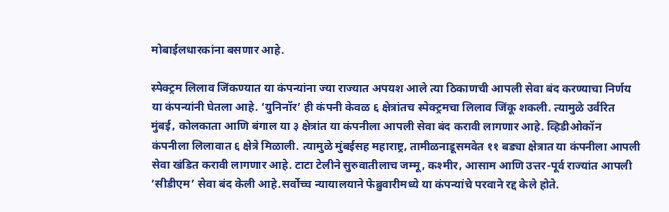मोबाईलधारकांना बसणार आहे.

स्पेक्ट्रम लिलाव जिंकण्यात या कंपन्यांना ज्या राज्यात अपयश आले त्या ठिकाणची आपली सेवा बंद करण्याचा निर्णय या कंपन्यांनी घेतला आहे. ‘युनिनॉर’ ही कंपनी केवळ ६ क्षेत्रांतच स्पेक्ट्रमचा लिलाव जिंकू शकली. त्यामुळे उर्वरित मुंबई, कोलकाता आणि बंगाल या ३ क्षेत्रांत या कंपनीला आपली सेवा बंद करावी लागणार आहे. व्हिडीओकॉन कंपनीला लिलावात ६ क्षेत्रे मिळाली. त्यामुळे मुंबईसह महाराष्ट्र, तामीळनाडूसमवेत ११ बड्या क्षेत्रात या कंपनीला आपली सेवा खंडित करावी लागणार आहे. टाटा टेलीने सुरुवातीलाच जम्मू, कश्मीर, आसाम आणि उत्तर-पूर्व राज्यांत आपली ‘सीडीएम’ सेवा बंद केली आहे.सर्वोच्च न्यायालयाने फेब्रुवारीमध्ये या कंपन्यांचे परवाने रद्द केले होते.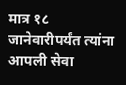मात्र १८ जानेवारीपर्यंत त्यांना आपली सेवा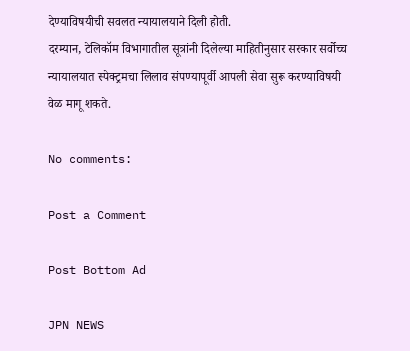देण्याविषयीची सवलत न्यायालयाने दिली होती.
दरम्यान, टेलिकॉम विभागातील सूत्रांनी दिलेल्या माहितीनुसार सरकार सर्वोच्च न्यायालयात स्पेक्ट्रमचा लिलाव संपण्यापूर्वी आपली सेवा सुरू करण्याविषयी वेळ मागू शकते.

No comments:

Post a Comment

Post Bottom Ad

JPN NEWS